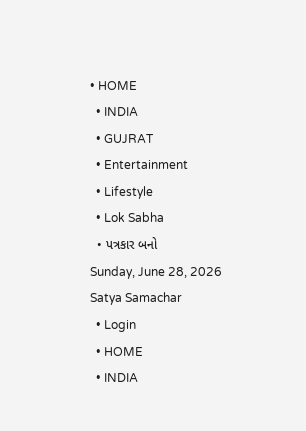• HOME
  • INDIA
  • GUJRAT
  • Entertainment
  • Lifestyle
  • Lok Sabha
  • પત્રકાર બનો
Sunday, June 28, 2026
Satya Samachar
  • Login
  • HOME
  • INDIA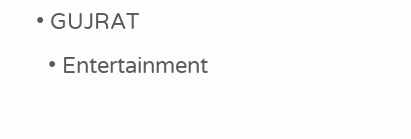• GUJRAT
  • Entertainment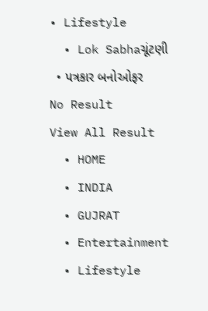• Lifestyle
  • Lok Sabhaચૂંટણી
  • પત્રકાર બનોઓફર
No Result
View All Result
  • HOME
  • INDIA
  • GUJRAT
  • Entertainment
  • Lifestyle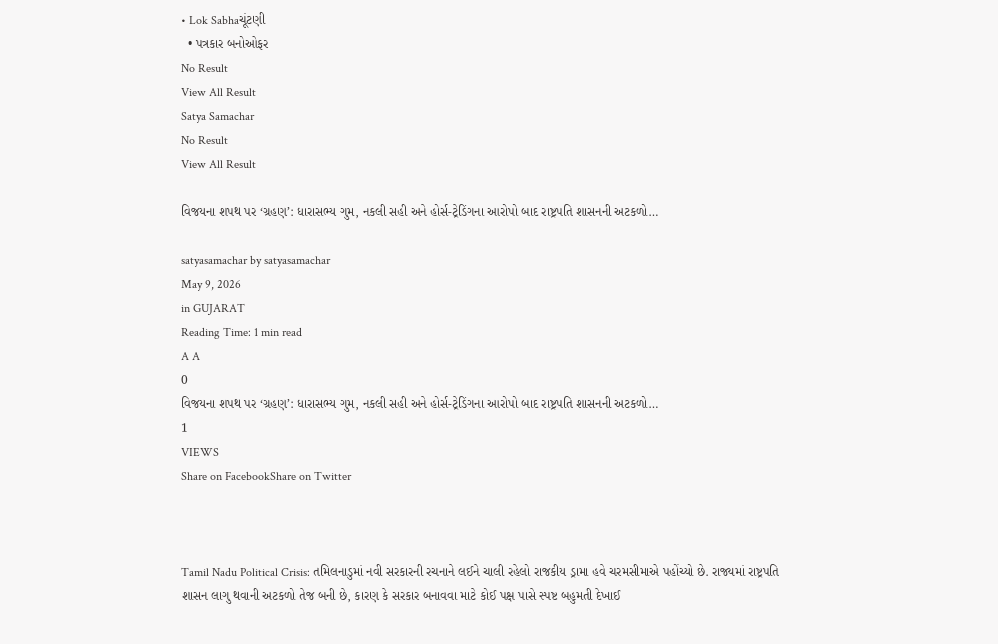• Lok Sabhaચૂંટણી
  • પત્રકાર બનોઓફર
No Result
View All Result
Satya Samachar
No Result
View All Result

વિજયના શપથ પર ‘ગ્રહણ’: ધારાસભ્ય ગુમ, નકલી સહી અને હોર્સ-ટ્રેડિંગના આરોપો બાદ રાષ્ટ્રપતિ શાસનની અટકળો…

satyasamachar by satyasamachar
May 9, 2026
in GUJARAT
Reading Time: 1 min read
A A
0
વિજયના શપથ પર ‘ગ્રહણ’: ધારાસભ્ય ગુમ, નકલી સહી અને હોર્સ-ટ્રેડિંગના આરોપો બાદ રાષ્ટ્રપતિ શાસનની અટકળો…
1
VIEWS
Share on FacebookShare on Twitter



Tamil Nadu Political Crisis: તમિલનાડુમાં નવી સરકારની રચનાને લઈને ચાલી રહેલો રાજકીય ડ્રામા હવે ચરમસીમાએ પહોંચ્યો છે. રાજ્યમાં રાષ્ટ્રપતિ શાસન લાગુ થવાની અટકળો તેજ બની છે, કારણ કે સરકાર બનાવવા માટે કોઈ પક્ષ પાસે સ્પષ્ટ બહુમતી દેખાઈ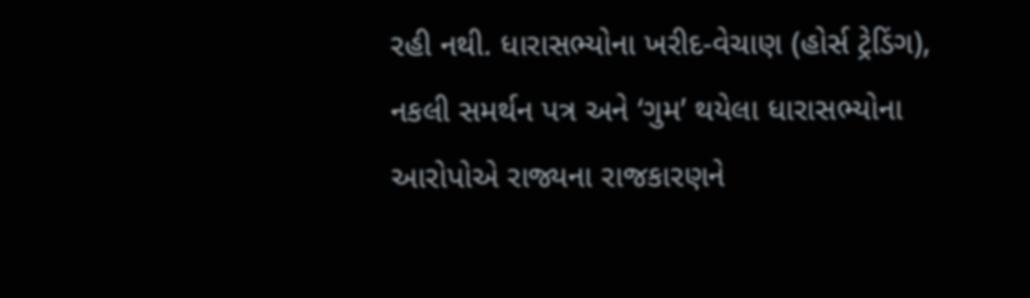રહી નથી. ધારાસભ્યોના ખરીદ-વેચાણ (હોર્સ ટ્રેડિંગ), નકલી સમર્થન પત્ર અને ‘ગુમ’ થયેલા ધારાસભ્યોના આરોપોએ રાજ્યના રાજકારણને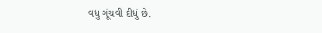વધુ ગૂંચવી દીધું છે.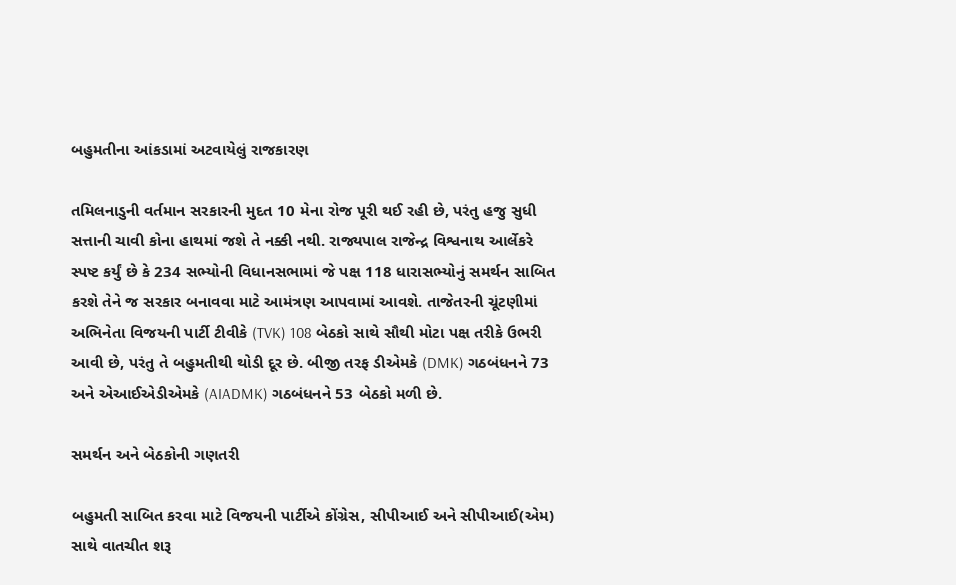બહુમતીના આંકડામાં અટવાયેલું રાજકારણ

તમિલનાડુની વર્તમાન સરકારની મુદત 10 મેના રોજ પૂરી થઈ રહી છે, પરંતુ હજુ સુધી સત્તાની ચાવી કોના હાથમાં જશે તે નક્કી નથી. રાજ્યપાલ રાજેન્દ્ર વિશ્વનાથ આર્લેકરે સ્પષ્ટ કર્યું છે કે 234 સભ્યોની વિધાનસભામાં જે પક્ષ 118 ધારાસભ્યોનું સમર્થન સાબિત કરશે તેને જ સરકાર બનાવવા માટે આમંત્રણ આપવામાં આવશે. તાજેતરની ચૂંટણીમાં અભિનેતા વિજયની પાર્ટી ટીવીકે (TVK) 108 બેઠકો સાથે સૌથી મોટા પક્ષ તરીકે ઉભરી આવી છે, પરંતુ તે બહુમતીથી થોડી દૂર છે. બીજી તરફ ડીએમકે (DMK) ગઠબંધનને 73 અને એઆઈએડીએમકે (AIADMK) ગઠબંધનને 53 બેઠકો મળી છે.

સમર્થન અને બેઠકોની ગણતરી

બહુમતી સાબિત કરવા માટે વિજયની પાર્ટીએ કોંગ્રેસ, સીપીઆઈ અને સીપીઆઈ(એમ) સાથે વાતચીત શરૂ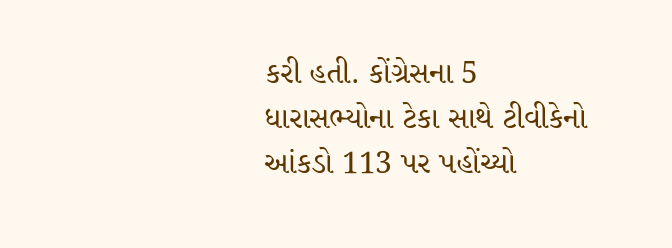કરી હતી. કોંગ્રેસના 5 ધારાસભ્યોના ટેકા સાથે ટીવીકેનો આંકડો 113 પર પહોંચ્યો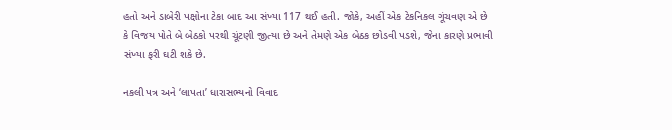હતો અને ડાબેરી પક્ષોના ટેકા બાદ આ સંખ્યા 117 થઈ હતી. જોકે, અહીં એક ટેકનિકલ ગૂંચવણ એ છે કે વિજય પોતે બે બેઠકો પરથી ચૂંટણી જીત્યા છે અને તેમણે એક બેઠક છોડવી પડશે, જેના કારણે પ્રભાવી સંખ્યા ફરી ઘટી શકે છે.

નકલી પત્ર અને ‘લાપતા’ ધારાસભ્યનો વિવાદ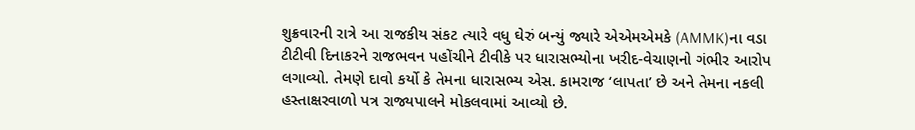શુક્રવારની રાત્રે આ રાજકીય સંકટ ત્યારે વધુ ઘેરું બન્યું જ્યારે એએમએમકે (AMMK)ના વડા ટીટીવી દિનાકરને રાજભવન પહોંચીને ટીવીકે પર ધારાસભ્યોના ખરીદ-વેચાણનો ગંભીર આરોપ લગાવ્યો. તેમણે દાવો કર્યો કે તેમના ધારાસભ્ય એસ. કામરાજ ‘લાપતા’ છે અને તેમના નકલી હસ્તાક્ષરવાળો પત્ર રાજ્યપાલને મોકલવામાં આવ્યો છે.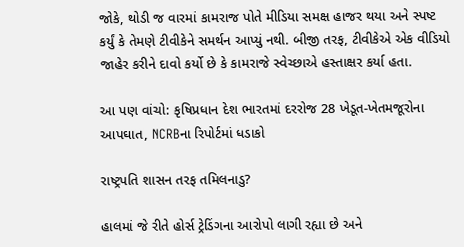જોકે, થોડી જ વારમાં કામરાજ પોતે મીડિયા સમક્ષ હાજર થયા અને સ્પષ્ટ કર્યું કે તેમણે ટીવીકેને સમર્થન આપ્યું નથી. બીજી તરફ, ટીવીકેએ એક વીડિયો જાહેર કરીને દાવો કર્યો છે કે કામરાજે સ્વેચ્છાએ હસ્તાક્ષર કર્યા હતા.

આ પણ વાંચો: કૃષિપ્રધાન દેશ ભારતમાં દરરોજ 28 ખેડૂત-ખેતમજૂરોના આપઘાત, NCRBના રિપોર્ટમાં ધડાકો

રાષ્ટ્રપતિ શાસન તરફ તમિલનાડુ?

હાલમાં જે રીતે હોર્સ ટ્રેડિંગના આરોપો લાગી રહ્યા છે અને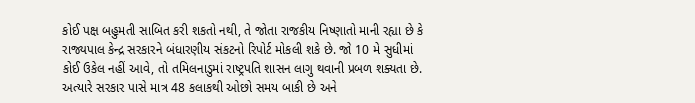કોઈ પક્ષ બહુમતી સાબિત કરી શકતો નથી, તે જોતા રાજકીય નિષ્ણાતો માની રહ્યા છે કે રાજ્યપાલ કેન્દ્ર સરકારને બંધારણીય સંકટનો રિપોર્ટ મોકલી શકે છે. જો 10 મે સુધીમાં કોઈ ઉકેલ નહીં આવે, તો તમિલનાડુમાં રાષ્ટ્રપતિ શાસન લાગુ થવાની પ્રબળ શક્યતા છે. અત્યારે સરકાર પાસે માત્ર 48 કલાકથી ઓછો સમય બાકી છે અને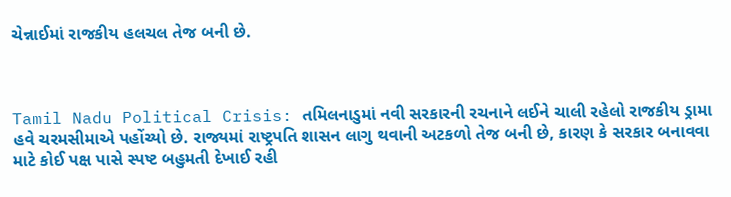ચેન્નાઈમાં રાજકીય હલચલ તેજ બની છે.



Tamil Nadu Political Crisis: તમિલનાડુમાં નવી સરકારની રચનાને લઈને ચાલી રહેલો રાજકીય ડ્રામા હવે ચરમસીમાએ પહોંચ્યો છે. રાજ્યમાં રાષ્ટ્રપતિ શાસન લાગુ થવાની અટકળો તેજ બની છે, કારણ કે સરકાર બનાવવા માટે કોઈ પક્ષ પાસે સ્પષ્ટ બહુમતી દેખાઈ રહી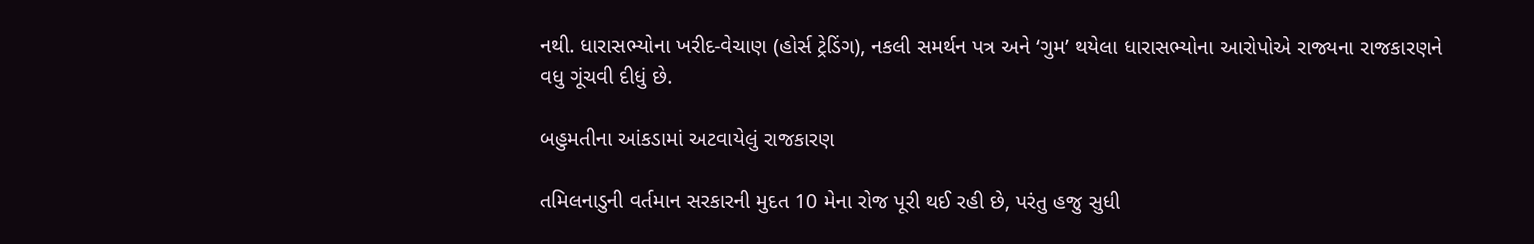નથી. ધારાસભ્યોના ખરીદ-વેચાણ (હોર્સ ટ્રેડિંગ), નકલી સમર્થન પત્ર અને ‘ગુમ’ થયેલા ધારાસભ્યોના આરોપોએ રાજ્યના રાજકારણને વધુ ગૂંચવી દીધું છે.

બહુમતીના આંકડામાં અટવાયેલું રાજકારણ

તમિલનાડુની વર્તમાન સરકારની મુદત 10 મેના રોજ પૂરી થઈ રહી છે, પરંતુ હજુ સુધી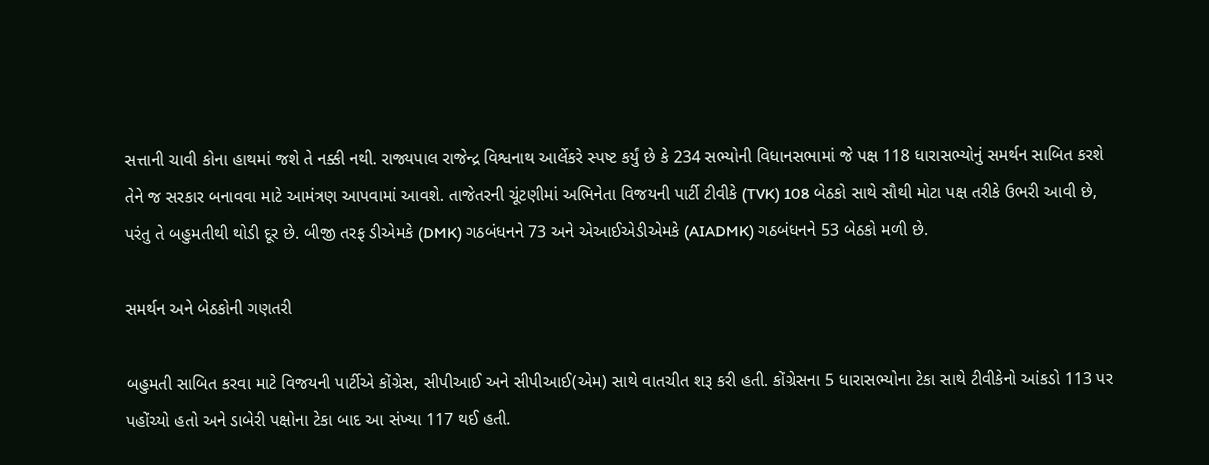સત્તાની ચાવી કોના હાથમાં જશે તે નક્કી નથી. રાજ્યપાલ રાજેન્દ્ર વિશ્વનાથ આર્લેકરે સ્પષ્ટ કર્યું છે કે 234 સભ્યોની વિધાનસભામાં જે પક્ષ 118 ધારાસભ્યોનું સમર્થન સાબિત કરશે તેને જ સરકાર બનાવવા માટે આમંત્રણ આપવામાં આવશે. તાજેતરની ચૂંટણીમાં અભિનેતા વિજયની પાર્ટી ટીવીકે (TVK) 108 બેઠકો સાથે સૌથી મોટા પક્ષ તરીકે ઉભરી આવી છે, પરંતુ તે બહુમતીથી થોડી દૂર છે. બીજી તરફ ડીએમકે (DMK) ગઠબંધનને 73 અને એઆઈએડીએમકે (AIADMK) ગઠબંધનને 53 બેઠકો મળી છે.

સમર્થન અને બેઠકોની ગણતરી

બહુમતી સાબિત કરવા માટે વિજયની પાર્ટીએ કોંગ્રેસ, સીપીઆઈ અને સીપીઆઈ(એમ) સાથે વાતચીત શરૂ કરી હતી. કોંગ્રેસના 5 ધારાસભ્યોના ટેકા સાથે ટીવીકેનો આંકડો 113 પર પહોંચ્યો હતો અને ડાબેરી પક્ષોના ટેકા બાદ આ સંખ્યા 117 થઈ હતી.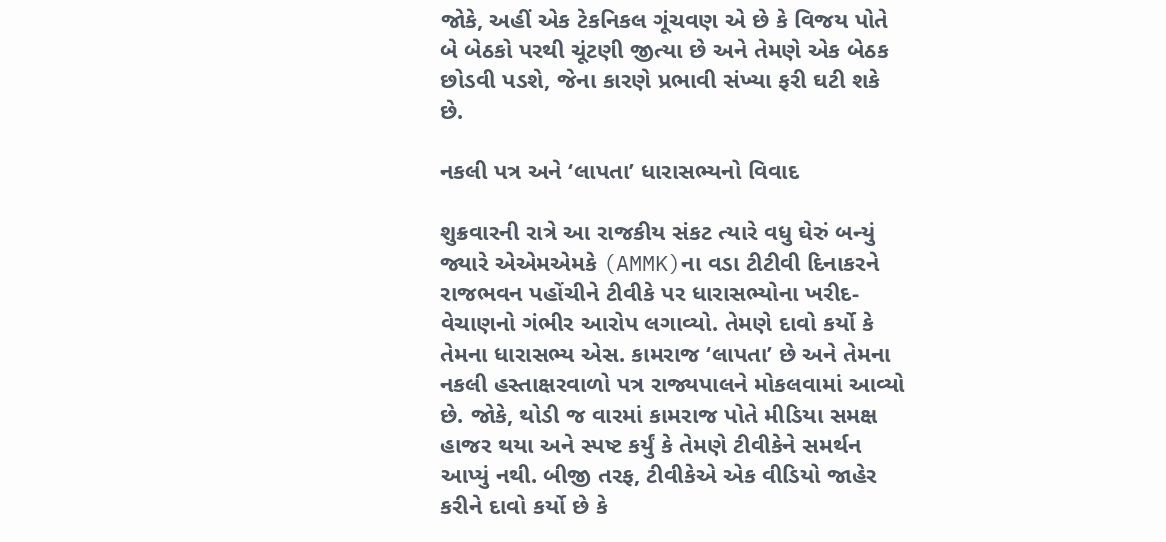જોકે, અહીં એક ટેકનિકલ ગૂંચવણ એ છે કે વિજય પોતે બે બેઠકો પરથી ચૂંટણી જીત્યા છે અને તેમણે એક બેઠક છોડવી પડશે, જેના કારણે પ્રભાવી સંખ્યા ફરી ઘટી શકે છે.

નકલી પત્ર અને ‘લાપતા’ ધારાસભ્યનો વિવાદ

શુક્રવારની રાત્રે આ રાજકીય સંકટ ત્યારે વધુ ઘેરું બન્યું જ્યારે એએમએમકે (AMMK)ના વડા ટીટીવી દિનાકરને રાજભવન પહોંચીને ટીવીકે પર ધારાસભ્યોના ખરીદ-વેચાણનો ગંભીર આરોપ લગાવ્યો. તેમણે દાવો કર્યો કે તેમના ધારાસભ્ય એસ. કામરાજ ‘લાપતા’ છે અને તેમના નકલી હસ્તાક્ષરવાળો પત્ર રાજ્યપાલને મોકલવામાં આવ્યો છે. જોકે, થોડી જ વારમાં કામરાજ પોતે મીડિયા સમક્ષ હાજર થયા અને સ્પષ્ટ કર્યું કે તેમણે ટીવીકેને સમર્થન આપ્યું નથી. બીજી તરફ, ટીવીકેએ એક વીડિયો જાહેર કરીને દાવો કર્યો છે કે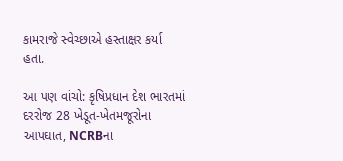કામરાજે સ્વેચ્છાએ હસ્તાક્ષર કર્યા હતા.

આ પણ વાંચો: કૃષિપ્રધાન દેશ ભારતમાં દરરોજ 28 ખેડૂત-ખેતમજૂરોના આપઘાત, NCRBના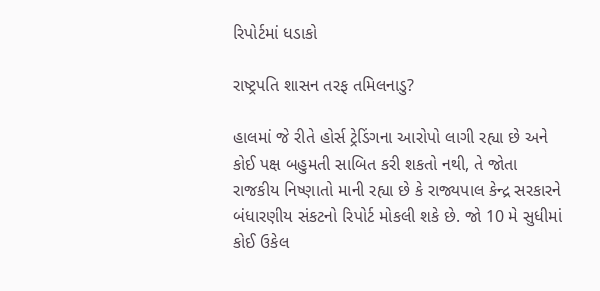રિપોર્ટમાં ધડાકો

રાષ્ટ્રપતિ શાસન તરફ તમિલનાડુ?

હાલમાં જે રીતે હોર્સ ટ્રેડિંગના આરોપો લાગી રહ્યા છે અને કોઈ પક્ષ બહુમતી સાબિત કરી શકતો નથી, તે જોતા રાજકીય નિષ્ણાતો માની રહ્યા છે કે રાજ્યપાલ કેન્દ્ર સરકારને બંધારણીય સંકટનો રિપોર્ટ મોકલી શકે છે. જો 10 મે સુધીમાં કોઈ ઉકેલ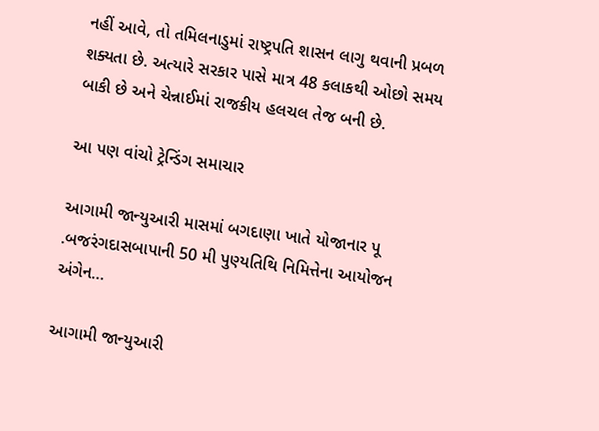નહીં આવે, તો તમિલનાડુમાં રાષ્ટ્રપતિ શાસન લાગુ થવાની પ્રબળ શક્યતા છે. અત્યારે સરકાર પાસે માત્ર 48 કલાકથી ઓછો સમય બાકી છે અને ચેન્નાઈમાં રાજકીય હલચલ તેજ બની છે.

આ પણ વાંચો ટ્રેન્ડિંગ સમાચાર

આગામી જાન્યુઆરી માસમાં બગદાણા ખાતે યોજાનાર પૂ .બજરંગદાસબાપાની 50 મી પુણ્યતિથિ નિમિત્તેના આયોજન અંગેન…

આગામી જાન્યુઆરી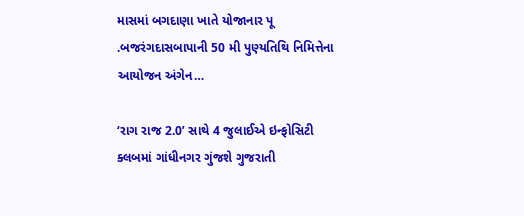માસમાં બગદાણા ખાતે યોજાનાર પૂ .બજરંગદાસબાપાની 50 મી પુણ્યતિથિ નિમિત્તેના આયોજન અંગેન…

‘રાગ રાજ 2.0’ સાથે 4 જુલાઈએ ઇન્ફોસિટી ક્લબમાં ગાંધીનગર ગુંજશે ગુજરાતી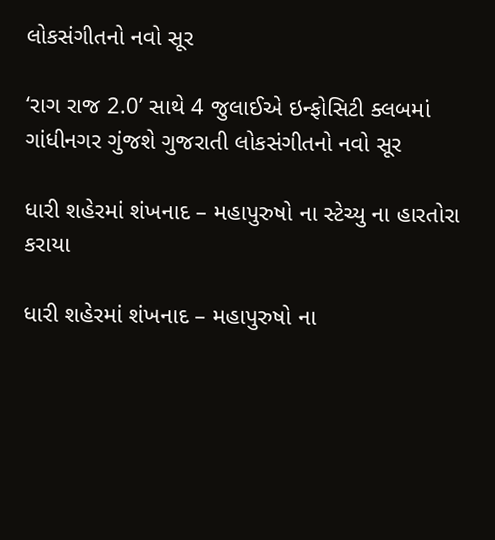લોકસંગીતનો નવો સૂર

‘રાગ રાજ 2.0’ સાથે 4 જુલાઈએ ઇન્ફોસિટી ક્લબમાં ગાંધીનગર ગુંજશે ગુજરાતી લોકસંગીતનો નવો સૂર

ધારી શહેરમાં શંખનાદ – મહાપુરુષો ના સ્ટેચ્યુ ના હારતોરા કરાયા

ધારી શહેરમાં શંખનાદ – મહાપુરુષો ના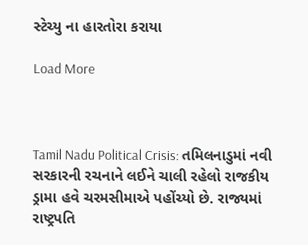સ્ટેચ્યુ ના હારતોરા કરાયા

Load More



Tamil Nadu Political Crisis: તમિલનાડુમાં નવી સરકારની રચનાને લઈને ચાલી રહેલો રાજકીય ડ્રામા હવે ચરમસીમાએ પહોંચ્યો છે. રાજ્યમાં રાષ્ટ્રપતિ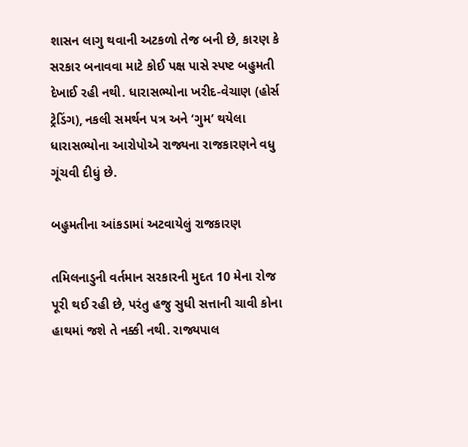શાસન લાગુ થવાની અટકળો તેજ બની છે, કારણ કે સરકાર બનાવવા માટે કોઈ પક્ષ પાસે સ્પષ્ટ બહુમતી દેખાઈ રહી નથી. ધારાસભ્યોના ખરીદ-વેચાણ (હોર્સ ટ્રેડિંગ), નકલી સમર્થન પત્ર અને ‘ગુમ’ થયેલા ધારાસભ્યોના આરોપોએ રાજ્યના રાજકારણને વધુ ગૂંચવી દીધું છે.

બહુમતીના આંકડામાં અટવાયેલું રાજકારણ

તમિલનાડુની વર્તમાન સરકારની મુદત 10 મેના રોજ પૂરી થઈ રહી છે, પરંતુ હજુ સુધી સત્તાની ચાવી કોના હાથમાં જશે તે નક્કી નથી. રાજ્યપાલ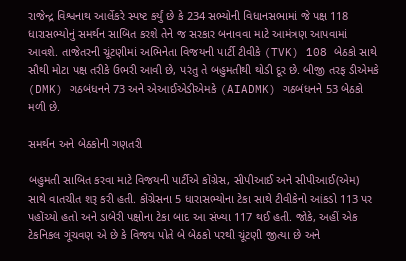રાજેન્દ્ર વિશ્વનાથ આર્લેકરે સ્પષ્ટ કર્યું છે કે 234 સભ્યોની વિધાનસભામાં જે પક્ષ 118 ધારાસભ્યોનું સમર્થન સાબિત કરશે તેને જ સરકાર બનાવવા માટે આમંત્રણ આપવામાં આવશે. તાજેતરની ચૂંટણીમાં અભિનેતા વિજયની પાર્ટી ટીવીકે (TVK) 108 બેઠકો સાથે સૌથી મોટા પક્ષ તરીકે ઉભરી આવી છે, પરંતુ તે બહુમતીથી થોડી દૂર છે. બીજી તરફ ડીએમકે (DMK) ગઠબંધનને 73 અને એઆઈએડીએમકે (AIADMK) ગઠબંધનને 53 બેઠકો મળી છે.

સમર્થન અને બેઠકોની ગણતરી

બહુમતી સાબિત કરવા માટે વિજયની પાર્ટીએ કોંગ્રેસ, સીપીઆઈ અને સીપીઆઈ(એમ) સાથે વાતચીત શરૂ કરી હતી. કોંગ્રેસના 5 ધારાસભ્યોના ટેકા સાથે ટીવીકેનો આંકડો 113 પર પહોંચ્યો હતો અને ડાબેરી પક્ષોના ટેકા બાદ આ સંખ્યા 117 થઈ હતી. જોકે, અહીં એક ટેકનિકલ ગૂંચવણ એ છે કે વિજય પોતે બે બેઠકો પરથી ચૂંટણી જીત્યા છે અને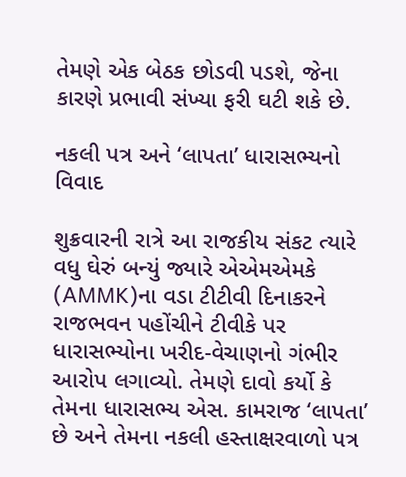તેમણે એક બેઠક છોડવી પડશે, જેના કારણે પ્રભાવી સંખ્યા ફરી ઘટી શકે છે.

નકલી પત્ર અને ‘લાપતા’ ધારાસભ્યનો વિવાદ

શુક્રવારની રાત્રે આ રાજકીય સંકટ ત્યારે વધુ ઘેરું બન્યું જ્યારે એએમએમકે (AMMK)ના વડા ટીટીવી દિનાકરને રાજભવન પહોંચીને ટીવીકે પર ધારાસભ્યોના ખરીદ-વેચાણનો ગંભીર આરોપ લગાવ્યો. તેમણે દાવો કર્યો કે તેમના ધારાસભ્ય એસ. કામરાજ ‘લાપતા’ છે અને તેમના નકલી હસ્તાક્ષરવાળો પત્ર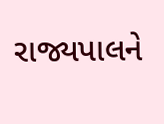રાજ્યપાલને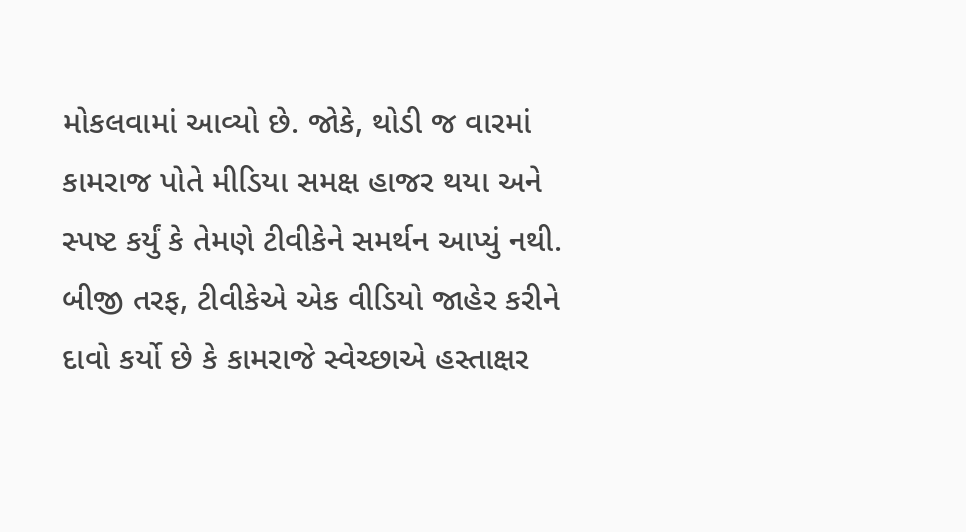મોકલવામાં આવ્યો છે. જોકે, થોડી જ વારમાં કામરાજ પોતે મીડિયા સમક્ષ હાજર થયા અને સ્પષ્ટ કર્યું કે તેમણે ટીવીકેને સમર્થન આપ્યું નથી. બીજી તરફ, ટીવીકેએ એક વીડિયો જાહેર કરીને દાવો કર્યો છે કે કામરાજે સ્વેચ્છાએ હસ્તાક્ષર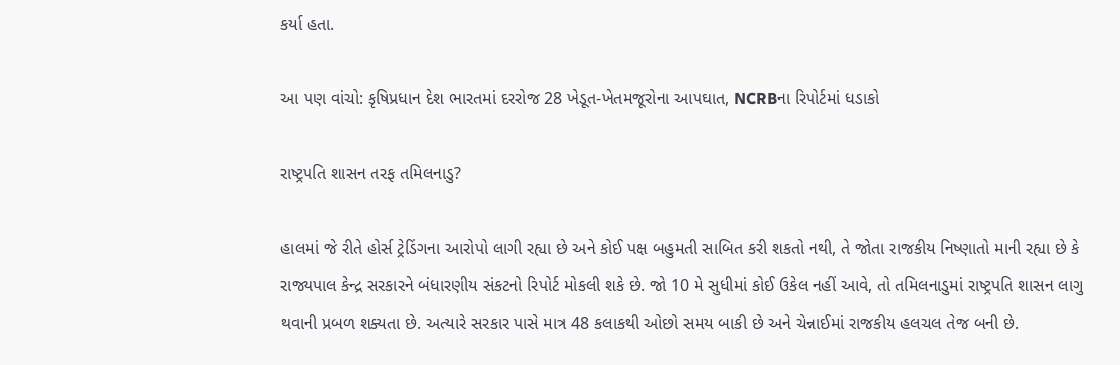કર્યા હતા.

આ પણ વાંચો: કૃષિપ્રધાન દેશ ભારતમાં દરરોજ 28 ખેડૂત-ખેતમજૂરોના આપઘાત, NCRBના રિપોર્ટમાં ધડાકો

રાષ્ટ્રપતિ શાસન તરફ તમિલનાડુ?

હાલમાં જે રીતે હોર્સ ટ્રેડિંગના આરોપો લાગી રહ્યા છે અને કોઈ પક્ષ બહુમતી સાબિત કરી શકતો નથી, તે જોતા રાજકીય નિષ્ણાતો માની રહ્યા છે કે રાજ્યપાલ કેન્દ્ર સરકારને બંધારણીય સંકટનો રિપોર્ટ મોકલી શકે છે. જો 10 મે સુધીમાં કોઈ ઉકેલ નહીં આવે, તો તમિલનાડુમાં રાષ્ટ્રપતિ શાસન લાગુ થવાની પ્રબળ શક્યતા છે. અત્યારે સરકાર પાસે માત્ર 48 કલાકથી ઓછો સમય બાકી છે અને ચેન્નાઈમાં રાજકીય હલચલ તેજ બની છે.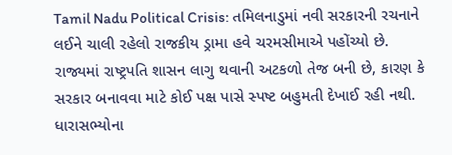Tamil Nadu Political Crisis: તમિલનાડુમાં નવી સરકારની રચનાને લઈને ચાલી રહેલો રાજકીય ડ્રામા હવે ચરમસીમાએ પહોંચ્યો છે. રાજ્યમાં રાષ્ટ્રપતિ શાસન લાગુ થવાની અટકળો તેજ બની છે, કારણ કે સરકાર બનાવવા માટે કોઈ પક્ષ પાસે સ્પષ્ટ બહુમતી દેખાઈ રહી નથી. ધારાસભ્યોના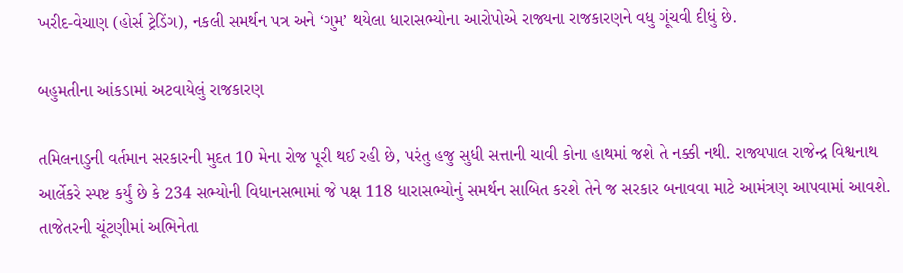ખરીદ-વેચાણ (હોર્સ ટ્રેડિંગ), નકલી સમર્થન પત્ર અને ‘ગુમ’ થયેલા ધારાસભ્યોના આરોપોએ રાજ્યના રાજકારણને વધુ ગૂંચવી દીધું છે.

બહુમતીના આંકડામાં અટવાયેલું રાજકારણ

તમિલનાડુની વર્તમાન સરકારની મુદત 10 મેના રોજ પૂરી થઈ રહી છે, પરંતુ હજુ સુધી સત્તાની ચાવી કોના હાથમાં જશે તે નક્કી નથી. રાજ્યપાલ રાજેન્દ્ર વિશ્વનાથ આર્લેકરે સ્પષ્ટ કર્યું છે કે 234 સભ્યોની વિધાનસભામાં જે પક્ષ 118 ધારાસભ્યોનું સમર્થન સાબિત કરશે તેને જ સરકાર બનાવવા માટે આમંત્રણ આપવામાં આવશે. તાજેતરની ચૂંટણીમાં અભિનેતા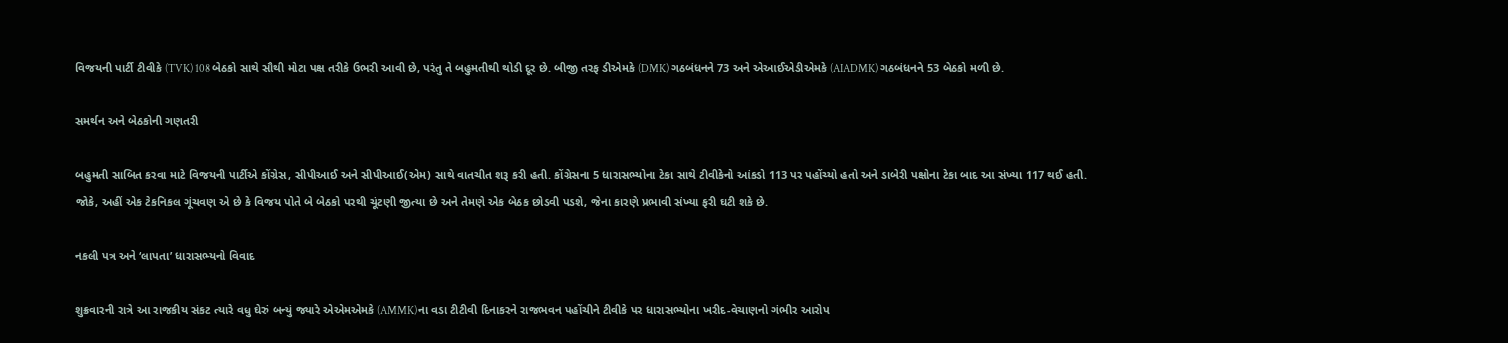વિજયની પાર્ટી ટીવીકે (TVK) 108 બેઠકો સાથે સૌથી મોટા પક્ષ તરીકે ઉભરી આવી છે, પરંતુ તે બહુમતીથી થોડી દૂર છે. બીજી તરફ ડીએમકે (DMK) ગઠબંધનને 73 અને એઆઈએડીએમકે (AIADMK) ગઠબંધનને 53 બેઠકો મળી છે.

સમર્થન અને બેઠકોની ગણતરી

બહુમતી સાબિત કરવા માટે વિજયની પાર્ટીએ કોંગ્રેસ, સીપીઆઈ અને સીપીઆઈ(એમ) સાથે વાતચીત શરૂ કરી હતી. કોંગ્રેસના 5 ધારાસભ્યોના ટેકા સાથે ટીવીકેનો આંકડો 113 પર પહોંચ્યો હતો અને ડાબેરી પક્ષોના ટેકા બાદ આ સંખ્યા 117 થઈ હતી. જોકે, અહીં એક ટેકનિકલ ગૂંચવણ એ છે કે વિજય પોતે બે બેઠકો પરથી ચૂંટણી જીત્યા છે અને તેમણે એક બેઠક છોડવી પડશે, જેના કારણે પ્રભાવી સંખ્યા ફરી ઘટી શકે છે.

નકલી પત્ર અને ‘લાપતા’ ધારાસભ્યનો વિવાદ

શુક્રવારની રાત્રે આ રાજકીય સંકટ ત્યારે વધુ ઘેરું બન્યું જ્યારે એએમએમકે (AMMK)ના વડા ટીટીવી દિનાકરને રાજભવન પહોંચીને ટીવીકે પર ધારાસભ્યોના ખરીદ-વેચાણનો ગંભીર આરોપ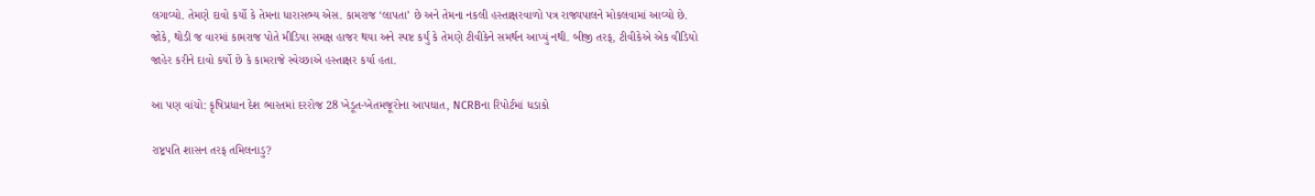લગાવ્યો. તેમણે દાવો કર્યો કે તેમના ધારાસભ્ય એસ. કામરાજ ‘લાપતા’ છે અને તેમના નકલી હસ્તાક્ષરવાળો પત્ર રાજ્યપાલને મોકલવામાં આવ્યો છે. જોકે, થોડી જ વારમાં કામરાજ પોતે મીડિયા સમક્ષ હાજર થયા અને સ્પષ્ટ કર્યું કે તેમણે ટીવીકેને સમર્થન આપ્યું નથી. બીજી તરફ, ટીવીકેએ એક વીડિયો જાહેર કરીને દાવો કર્યો છે કે કામરાજે સ્વેચ્છાએ હસ્તાક્ષર કર્યા હતા.

આ પણ વાંચો: કૃષિપ્રધાન દેશ ભારતમાં દરરોજ 28 ખેડૂત-ખેતમજૂરોના આપઘાત, NCRBના રિપોર્ટમાં ધડાકો

રાષ્ટ્રપતિ શાસન તરફ તમિલનાડુ?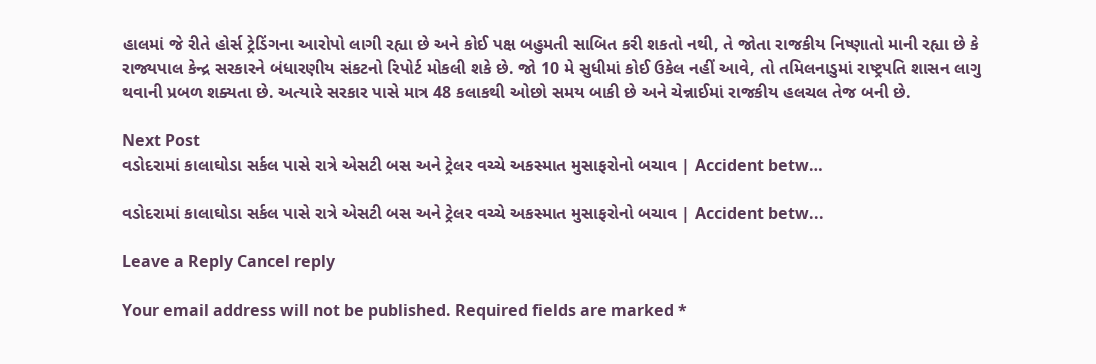હાલમાં જે રીતે હોર્સ ટ્રેડિંગના આરોપો લાગી રહ્યા છે અને કોઈ પક્ષ બહુમતી સાબિત કરી શકતો નથી, તે જોતા રાજકીય નિષ્ણાતો માની રહ્યા છે કે રાજ્યપાલ કેન્દ્ર સરકારને બંધારણીય સંકટનો રિપોર્ટ મોકલી શકે છે. જો 10 મે સુધીમાં કોઈ ઉકેલ નહીં આવે, તો તમિલનાડુમાં રાષ્ટ્રપતિ શાસન લાગુ થવાની પ્રબળ શક્યતા છે. અત્યારે સરકાર પાસે માત્ર 48 કલાકથી ઓછો સમય બાકી છે અને ચેન્નાઈમાં રાજકીય હલચલ તેજ બની છે.

Next Post
વડોદરામાં કાલાઘોડા સર્કલ પાસે રાત્રે એસટી બસ અને ટ્રેલર વચ્ચે અકસ્માત મુસાફરોનો બચાવ | Accident betw…

વડોદરામાં કાલાઘોડા સર્કલ પાસે રાત્રે એસટી બસ અને ટ્રેલર વચ્ચે અકસ્માત મુસાફરોનો બચાવ | Accident betw...

Leave a Reply Cancel reply

Your email address will not be published. Required fields are marked *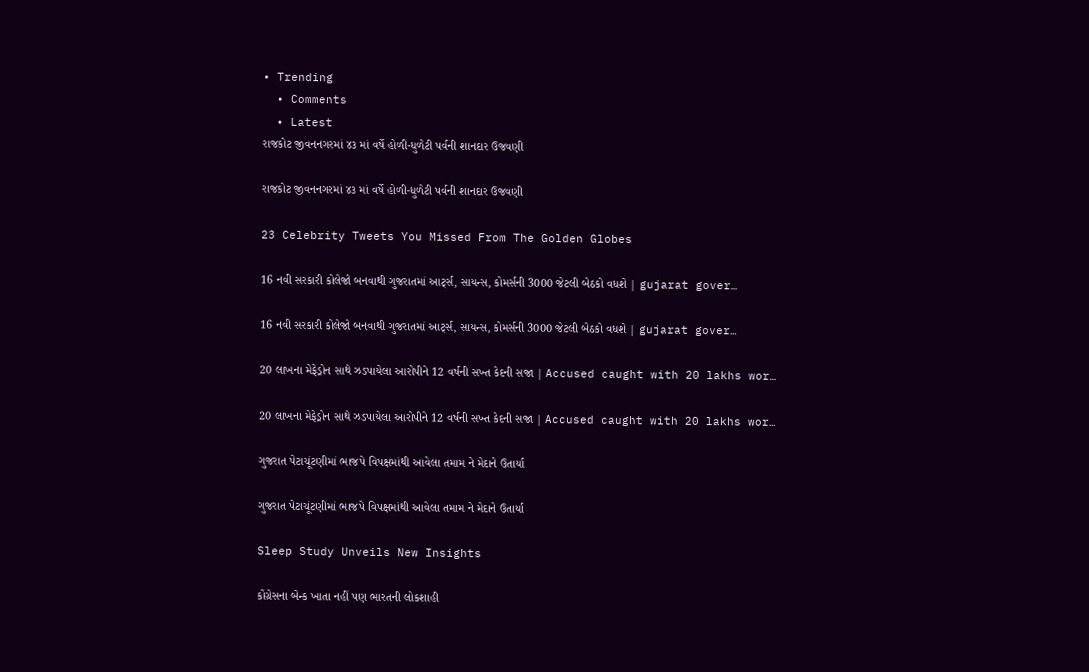• Trending
  • Comments
  • Latest
રાજકોટ જીવનનગરમાં ૪૩ માં વર્ષે હોળી-ધુળેટી પર્વની શાનદાર ઉજવણી

રાજકોટ જીવનનગરમાં ૪૩ માં વર્ષે હોળી-ધુળેટી પર્વની શાનદાર ઉજવણી

23 Celebrity Tweets You Missed From The Golden Globes

16 નવી સરકારી કોલેજો બનવાથી ગુજરાતમાં આર્ટ્સ, સાયન્સ, કોમર્સની 3000 જેટલી બેઠકો વધશે | gujarat gover…

16 નવી સરકારી કોલેજો બનવાથી ગુજરાતમાં આર્ટ્સ, સાયન્સ, કોમર્સની 3000 જેટલી બેઠકો વધશે | gujarat gover…

20 લાખના મેફેડ્રોન સાથે ઝડપાયેલા આરોપીને 12 વર્ષની સખ્ત કેદની સજા | Accused caught with 20 lakhs wor…

20 લાખના મેફેડ્રોન સાથે ઝડપાયેલા આરોપીને 12 વર્ષની સખ્ત કેદની સજા | Accused caught with 20 lakhs wor…

ગુજરાત પેટાચૂંટણીમાં ભાજપે વિપક્ષમાંથી આવેલા તમામ ને મેદાને ઉતાર્યા

ગુજરાત પેટાચૂંટણીમાં ભાજપે વિપક્ષમાંથી આવેલા તમામ ને મેદાને ઉતાર્યા

Sleep Study Unveils New Insights

કોંગ્રેસના બેન્ક ખાતા નહીં પણ ભારતની લોકશાહી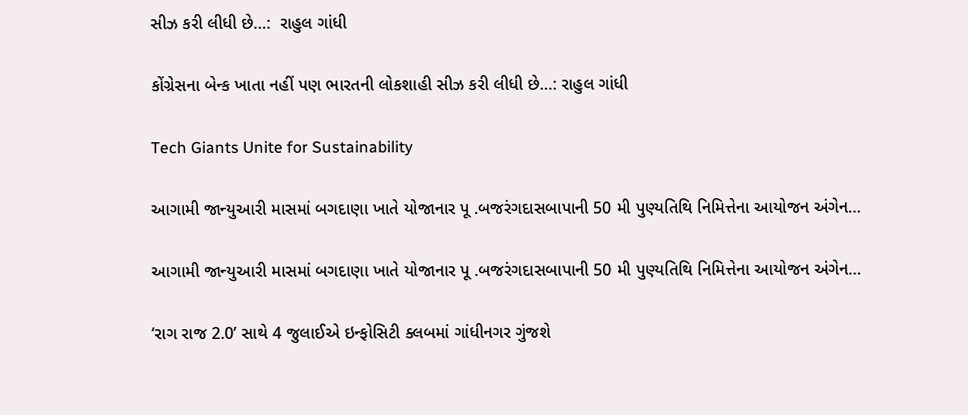સીઝ કરી લીધી છે…:  રાહુલ ગાંધી

કોંગ્રેસના બેન્ક ખાતા નહીં પણ ભારતની લોકશાહી સીઝ કરી લીધી છે…: રાહુલ ગાંધી

Tech Giants Unite for Sustainability

આગામી જાન્યુઆરી માસમાં બગદાણા ખાતે યોજાનાર પૂ .બજરંગદાસબાપાની 50 મી પુણ્યતિથિ નિમિત્તેના આયોજન અંગેન…

આગામી જાન્યુઆરી માસમાં બગદાણા ખાતે યોજાનાર પૂ .બજરંગદાસબાપાની 50 મી પુણ્યતિથિ નિમિત્તેના આયોજન અંગેન…

‘રાગ રાજ 2.0’ સાથે 4 જુલાઈએ ઇન્ફોસિટી ક્લબમાં ગાંધીનગર ગુંજશે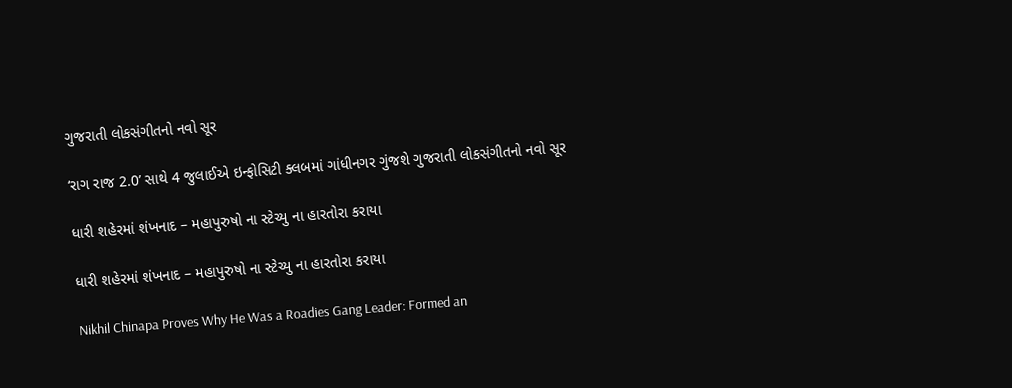ગુજરાતી લોકસંગીતનો નવો સૂર

‘રાગ રાજ 2.0’ સાથે 4 જુલાઈએ ઇન્ફોસિટી ક્લબમાં ગાંધીનગર ગુંજશે ગુજરાતી લોકસંગીતનો નવો સૂર

ધારી શહેરમાં શંખનાદ – મહાપુરુષો ના સ્ટેચ્યુ ના હારતોરા કરાયા

ધારી શહેરમાં શંખનાદ – મહાપુરુષો ના સ્ટેચ્યુ ના હારતોરા કરાયા

Nikhil Chinapa Proves Why He Was a Roadies Gang Leader: Formed an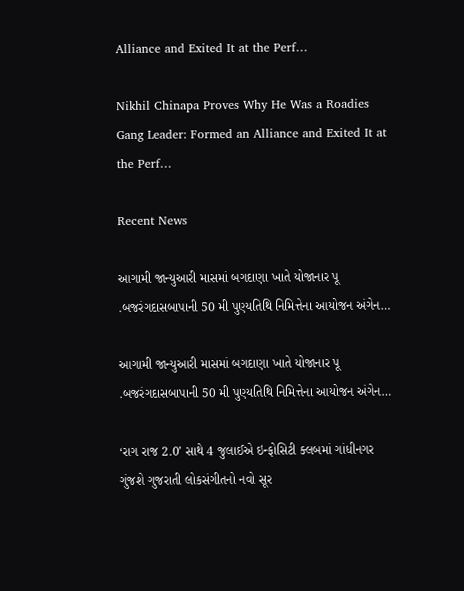Alliance and Exited It at the Perf…

Nikhil Chinapa Proves Why He Was a Roadies Gang Leader: Formed an Alliance and Exited It at the Perf…

Recent News

આગામી જાન્યુઆરી માસમાં બગદાણા ખાતે યોજાનાર પૂ .બજરંગદાસબાપાની 50 મી પુણ્યતિથિ નિમિત્તેના આયોજન અંગેન…

આગામી જાન્યુઆરી માસમાં બગદાણા ખાતે યોજાનાર પૂ .બજરંગદાસબાપાની 50 મી પુણ્યતિથિ નિમિત્તેના આયોજન અંગેન…

‘રાગ રાજ 2.0’ સાથે 4 જુલાઈએ ઇન્ફોસિટી ક્લબમાં ગાંધીનગર ગુંજશે ગુજરાતી લોકસંગીતનો નવો સૂર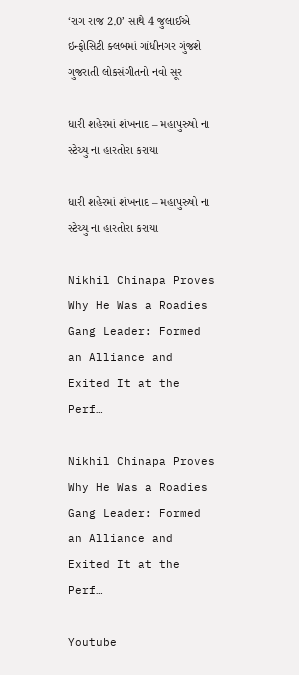‘રાગ રાજ 2.0’ સાથે 4 જુલાઈએ ઇન્ફોસિટી ક્લબમાં ગાંધીનગર ગુંજશે ગુજરાતી લોકસંગીતનો નવો સૂર

ધારી શહેરમાં શંખનાદ – મહાપુરુષો ના સ્ટેચ્યુ ના હારતોરા કરાયા

ધારી શહેરમાં શંખનાદ – મહાપુરુષો ના સ્ટેચ્યુ ના હારતોરા કરાયા

Nikhil Chinapa Proves Why He Was a Roadies Gang Leader: Formed an Alliance and Exited It at the Perf…

Nikhil Chinapa Proves Why He Was a Roadies Gang Leader: Formed an Alliance and Exited It at the Perf…

Youtube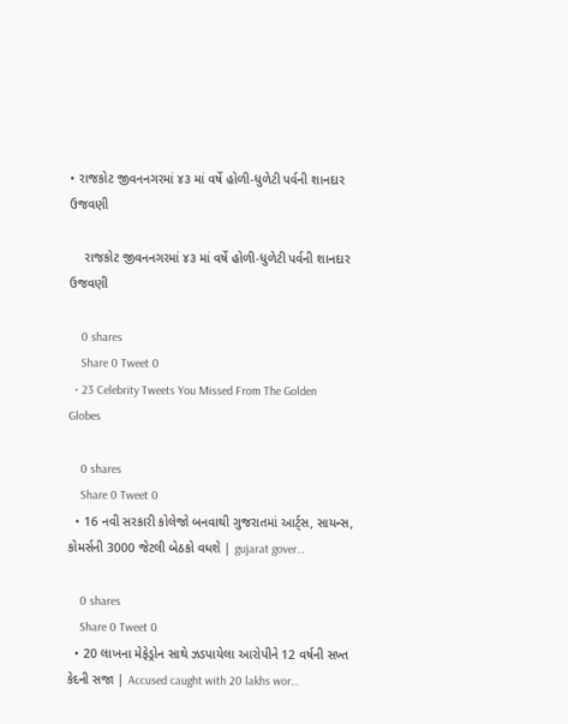• રાજકોટ જીવનનગરમાં ૪૩ માં વર્ષે હોળી-ધુળેટી પર્વની શાનદાર ઉજવણી

    રાજકોટ જીવનનગરમાં ૪૩ માં વર્ષે હોળી-ધુળેટી પર્વની શાનદાર ઉજવણી

    0 shares
    Share 0 Tweet 0
  • 23 Celebrity Tweets You Missed From The Golden Globes

    0 shares
    Share 0 Tweet 0
  • 16 નવી સરકારી કોલેજો બનવાથી ગુજરાતમાં આર્ટ્સ, સાયન્સ, કોમર્સની 3000 જેટલી બેઠકો વધશે | gujarat gover…

    0 shares
    Share 0 Tweet 0
  • 20 લાખના મેફેડ્રોન સાથે ઝડપાયેલા આરોપીને 12 વર્ષની સખ્ત કેદની સજા | Accused caught with 20 lakhs wor…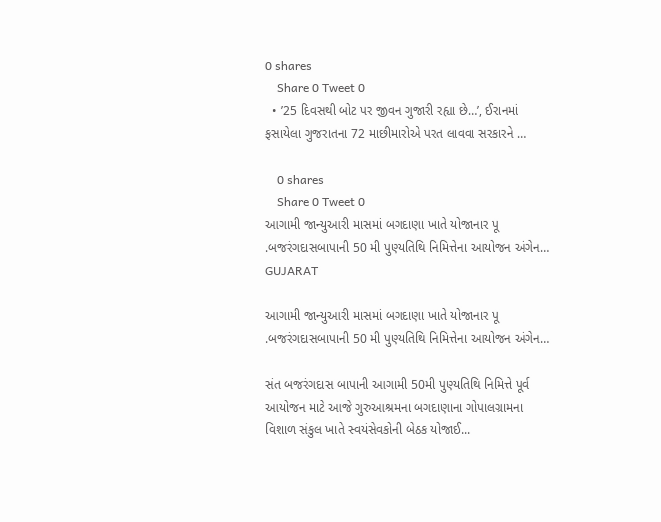0 shares
    Share 0 Tweet 0
  • ’25 દિવસથી બોટ પર જીવન ગુજારી રહ્યા છે…’, ઈરાનમાં ફસાયેલા ગુજરાતના 72 માછીમારોએ પરત લાવવા સરકારને …

    0 shares
    Share 0 Tweet 0
આગામી જાન્યુઆરી માસમાં બગદાણા ખાતે યોજાનાર પૂ .બજરંગદાસબાપાની 50 મી પુણ્યતિથિ નિમિત્તેના આયોજન અંગેન…
GUJARAT

આગામી જાન્યુઆરી માસમાં બગદાણા ખાતે યોજાનાર પૂ .બજરંગદાસબાપાની 50 મી પુણ્યતિથિ નિમિત્તેના આયોજન અંગેન…

સંત બજરંગદાસ બાપાની આગામી 50મી પુણ્યતિથિ નિમિત્તે પૂર્વ આયોજન માટે આજે ગુરુઆશ્રમના બગદાણાના ગોપાલગ્રામના વિશાળ સંકુલ ખાતે સ્વયંસેવકોની બેઠક યોજાઈ...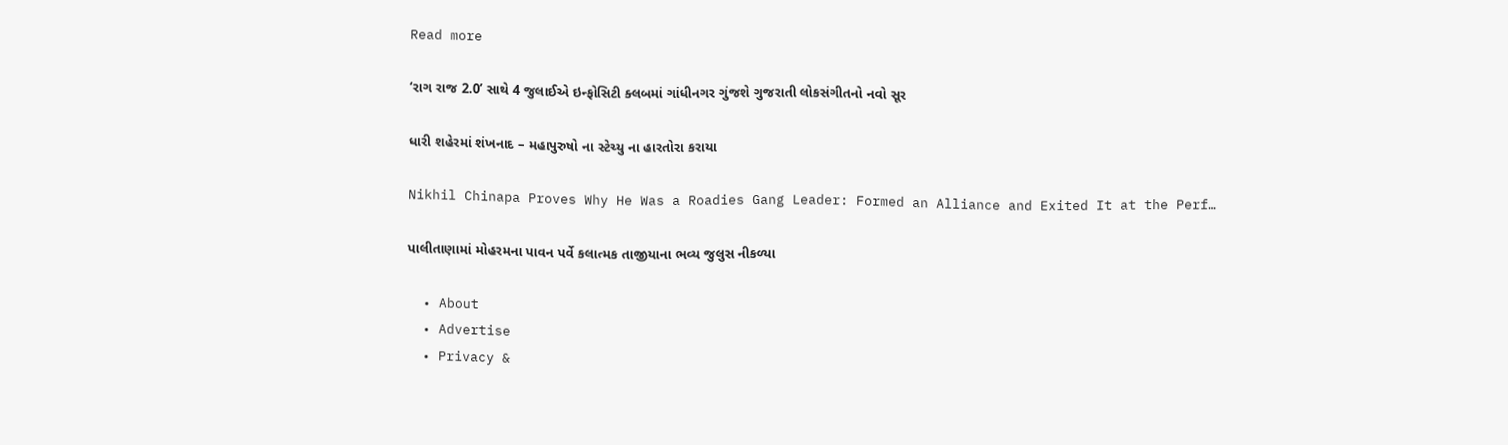Read more

‘રાગ રાજ 2.0’ સાથે 4 જુલાઈએ ઇન્ફોસિટી ક્લબમાં ગાંધીનગર ગુંજશે ગુજરાતી લોકસંગીતનો નવો સૂર

ધારી શહેરમાં શંખનાદ – મહાપુરુષો ના સ્ટેચ્યુ ના હારતોરા કરાયા

Nikhil Chinapa Proves Why He Was a Roadies Gang Leader: Formed an Alliance and Exited It at the Perf…

પાલીતાણામાં મોહરમના પાવન પર્વે કલાત્મક તાજીયાના ભવ્ય જુલુસ નીકળ્યા

  • About
  • Advertise
  • Privacy &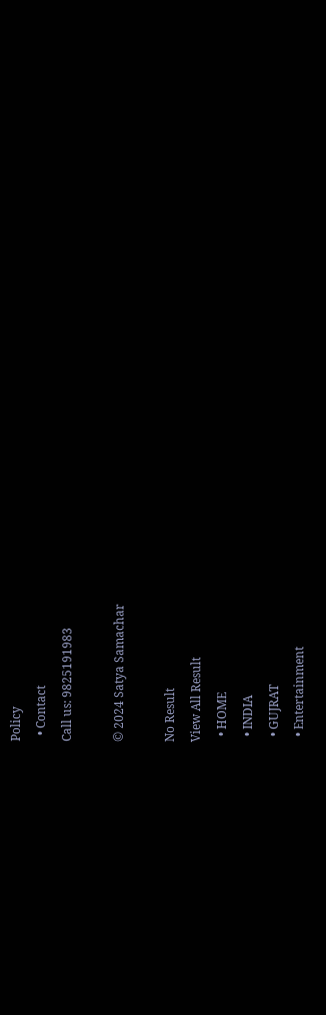Policy
  • Contact
Call us: 9825191983

© 2024 Satya Samachar

No Result
View All Result
  • HOME
  • INDIA
  • GUJRAT
  • Entertainment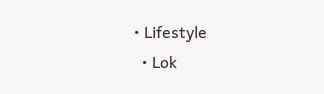• Lifestyle
  • Lok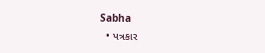Sabha
  • પત્રકાર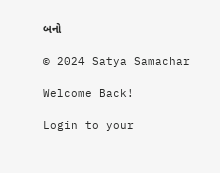બનો

© 2024 Satya Samachar

Welcome Back!

Login to your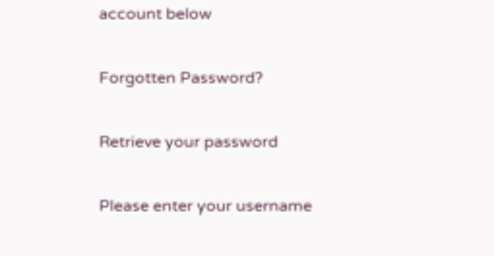account below

Forgotten Password?

Retrieve your password

Please enter your username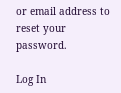or email address to reset your password.

Log In